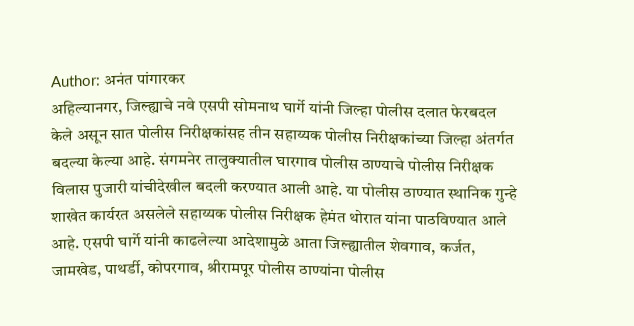Author: अनंत पांगारकर
अहिल्यानगर, जिल्ह्याचे नवे एसपी सोमनाथ घार्गे यांनी जिल्हा पोलीस दलात फेरबदल केले असून सात पोलीस निरीक्षकांसह तीन सहाय्यक पोलीस निरीक्षकांच्या जिल्हा अंतर्गत बदल्या केल्या आहे. संगमनेर तालुक्यातील घारगाव पोलीस ठाण्याचे पोलीस निरीक्षक विलास पुजारी यांचीदेखील बदली करण्यात आली आहे. या पोलीस ठाण्यात स्थानिक गुन्हे शाखेत कार्यरत असलेले सहाय्यक पोलीस निरीक्षक हेमंत थोरात यांना पाठविण्यात आले आहे. एसपी घार्गे यांनी काढलेल्या आदेशामुळे आता जिल्ह्यातील शेवगाव, कर्जत, जामखेड, पाथर्डी, कोपरगाव, श्रीरामपूर पोलीस ठाण्यांना पोलीस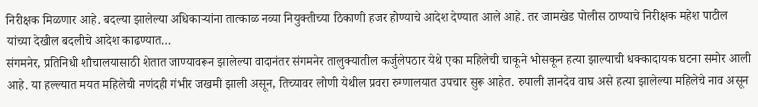निरीक्षक मिळणार आहे. बदल्या झालेल्या अधिकाऱ्यांना तात्काळ नव्या नियुक्तीच्या ठिकाणी हजर होण्याचे आदेश देण्यात आले आहे. तर जामखेड पोलीस ठाण्याचे निरीक्षक महेश पाटील यांच्या देखील बदलीचे आदेश काढण्यात…
संगमनेर, प्रतिनिधी शौचालयासाठी शेतात जाण्यावरून झालेल्या वादानंतर संगमनेर तालुक्यातील कर्जुलेपठार येथे एका महिलेची चाकूने भोसकून हत्या झाल्याची धक्कादायक घटना समोर आली आहे. या हल्ल्यात मयत महिलेची नणंदही गंभीर जखमी झाली असून, तिच्यावर लोणी येथील प्रवरा रुग्णालयात उपचार सुरू आहेत. रुपाली ज्ञानदेव वाघ असे हत्या झालेल्या महिलेचे नाव असून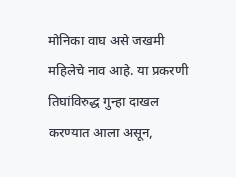मोनिका वाघ असे जखमी महिलेचे नाव आहे. या प्रकरणी तिघांविरुद्ध गुन्हा दाखल करण्यात आला असून,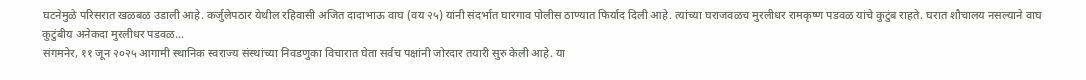घटनेमुळे परिसरात खळबळ उडाली आहे. कर्जुलेपठार येथील रहिवासी अजित दादाभाऊ वाघ (वय २५) यांनी संदर्भात घारगाव पोलीस ठाण्यात फिर्याद दिली आहे. त्यांच्या घराजवळच मुरलीधर रामकृष्ण पडवळ यांचे कुटुंब राहते. घरात शौचालय नसल्याने वाघ कुटुंबीय अनेकदा मुरलीधर पडवळ…
संगमनेर, ११ जून २०२५ आगामी स्थानिक स्वराज्य संस्थांच्या निवडणुका विचारात घेता सर्वच पक्षांनी जोरदार तयारी सुरु केली आहे. या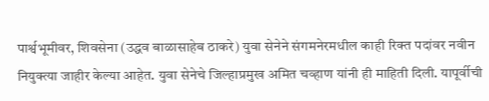पार्श्वभूमीवर, शिवसेना (उद्धव बाळासाहेब ठाकरे) युवा सेनेने संगमनेरमधील काही रिक्त पदांवर नवीन नियुक्त्या जाहीर केल्या आहेत. युवा सेनेचे जिल्हाप्रमुख अमित चव्हाण यांनी ही माहिती दिली. यापूर्वीची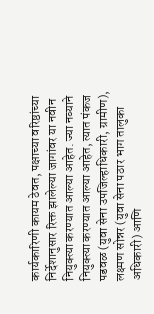कार्यकारिणी कायम ठेवत, पक्षाच्या वरिष्ठांच्या निर्देशानुसार रिक्त झालेल्या जागांवर या नवीन नियुक्त्या करण्यात आल्या आहेत. ज्या नव्याने नियुक्त्या करण्यात आल्या आहेत, त्यात पंकज पडवळ (युवा सेना उपजिल्हाधिकारी, ग्रामीण), लक्ष्मण सोन्नर (युवा सेना पठार भाग तालुका अधिकारी) आणि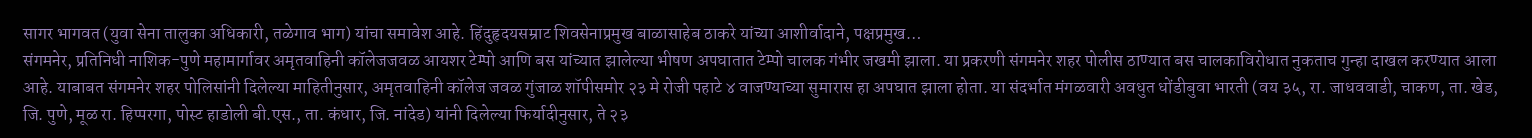सागर भागवत (युवा सेना तालुका अधिकारी, तळेगाव भाग) यांचा समावेश आहे. हिंदुहृदयसम्राट शिवसेनाप्रमुख बाळासाहेब ठाकरे यांच्या आशीर्वादाने, पक्षप्रमुख…
संगमनेर, प्रतिनिधी नाशिक-पुणे महामार्गावर अमृतवाहिनी कॉलेजजवळ आयशर टेम्पो आणि बस यांच्यात झालेल्या भीषण अपघातात टेम्पो चालक गंभीर जखमी झाला. या प्रकरणी संगमनेर शहर पोलीस ठाण्यात बस चालकाविरोधात नुकताच गुन्हा दाखल करण्यात आला आहे. याबाबत संगमनेर शहर पोलिसांनी दिलेल्या माहितीनुसार, अमृतवाहिनी कॉलेज जवळ गुंजाळ शॉपीसमोर २३ मे रोजी पहाटे ४ वाजण्याच्या सुमारास हा अपघात झाला होता. या संदर्भात मंगळवारी अवधुत धोंडीबुवा भारती (वय ३५, रा. जाधववाडी, चाकण, ता. खेड, जि. पुणे, मूळ रा. हिप्परगा, पोस्ट हाडोली बी.एस., ता. कंधार, जि. नांदेड) यांनी दिलेल्या फिर्यादीनुसार, ते २३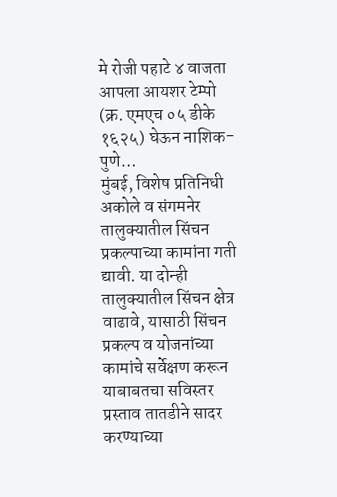मे रोजी पहाटे ४ वाजता आपला आयशर टेम्पो (क्र. एमएच ०५ डीके १६२५) घेऊन नाशिक-पुणे…
मुंबई, विशेष प्रतिनिधी अकोले व संगमनेर तालुक्यातील सिंचन प्रकल्पाच्या कामांना गती द्यावी. या दोन्ही तालुक्यातील सिंचन क्षेत्र वाढावे, यासाठी सिंचन प्रकल्प व योजनांच्या कामांचे सर्वेक्षण करून याबाबतचा सविस्तर प्रस्ताव तातडीने सादर करण्याच्या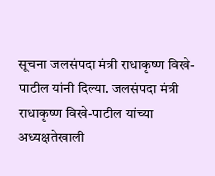सूचना जलसंपदा मंत्री राधाकृष्ण विखे-पाटील यांनी दिल्या. जलसंपदा मंत्री राधाकृष्ण विखे-पाटील यांच्या अध्यक्षतेखाली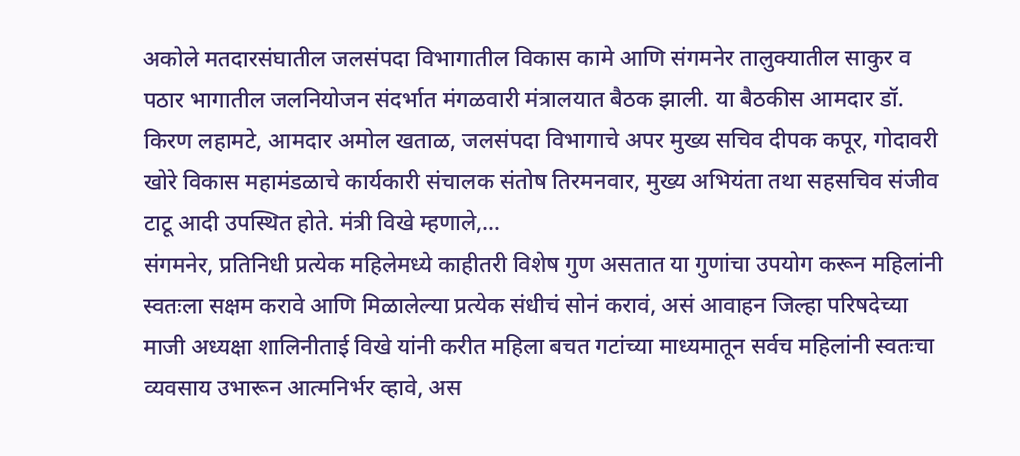अकोले मतदारसंघातील जलसंपदा विभागातील विकास कामे आणि संगमनेर तालुक्यातील साकुर व पठार भागातील जलनियोजन संदर्भात मंगळवारी मंत्रालयात बैठक झाली. या बैठकीस आमदार डॉ. किरण लहामटे, आमदार अमोल खताळ, जलसंपदा विभागाचे अपर मुख्य सचिव दीपक कपूर, गोदावरी खोरे विकास महामंडळाचे कार्यकारी संचालक संतोष तिरमनवार, मुख्य अभियंता तथा सहसचिव संजीव टाटू आदी उपस्थित होते. मंत्री विखे म्हणाले,…
संगमनेर, प्रतिनिधी प्रत्येक महिलेमध्ये काहीतरी विशेष गुण असतात या गुणांचा उपयोग करून महिलांनी स्वतःला सक्षम करावे आणि मिळालेल्या प्रत्येक संधीचं सोनं करावं, असं आवाहन जिल्हा परिषदेच्या माजी अध्यक्षा शालिनीताई विखे यांनी करीत महिला बचत गटांच्या माध्यमातून सर्वच महिलांनी स्वतःचा व्यवसाय उभारून आत्मनिर्भर व्हावे, अस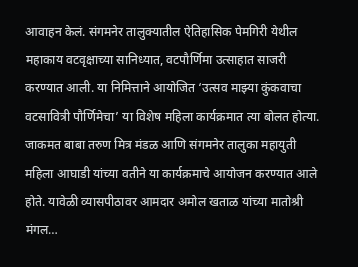आवाहन केलं. संगमनेर तालुक्यातील ऐतिहासिक पेमगिरी येथील महाकाय वटवृक्षाच्या सानिध्यात, वटपौर्णिमा उत्साहात साजरी करण्यात आली. या निमित्ताने आयोजित ‘उत्सव माझ्या कुंकवाचा वटसावित्री पौर्णिमेचा’ या विशेष महिला कार्यक्रमात त्या बोलत होत्या. जाकमत बाबा तरुण मित्र मंडळ आणि संगमनेर तालुका महायुती महिला आघाडी यांच्या वतीने या कार्यक्रमाचे आयोजन करण्यात आले होते. यावेळी व्यासपीठावर आमदार अमोल खताळ यांच्या मातोश्री मंगल…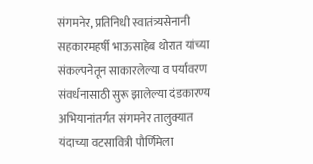संगमनेर, प्रतिनिधी स्वातंत्र्यसेनानी सहकारमहर्षी भाऊसाहेब थोरात यांच्या संकल्पनेतून साकारलेल्या व पर्यावरण संवर्धनासाठी सुरू झालेल्या दंडकारण्य अभियानांतर्गत संगमनेर तालुक्यात यंदाच्या वटसावित्री पौर्णिमेला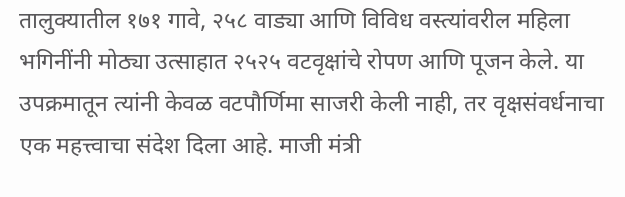तालुक्यातील १७१ गावे, २५८ वाड्या आणि विविध वस्त्यांवरील महिला भगिनींनी मोठ्या उत्साहात २५२५ वटवृक्षांचे रोपण आणि पूजन केले. या उपक्रमातून त्यांनी केवळ वटपौर्णिमा साजरी केली नाही, तर वृक्षसंवर्धनाचा एक महत्त्वाचा संदेश दिला आहे. माजी मंत्री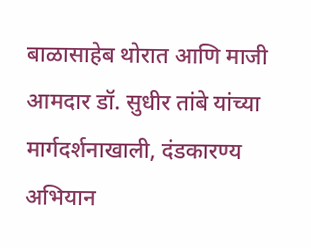बाळासाहेब थोरात आणि माजी आमदार डॉ. सुधीर तांबे यांच्या मार्गदर्शनाखाली, दंडकारण्य अभियान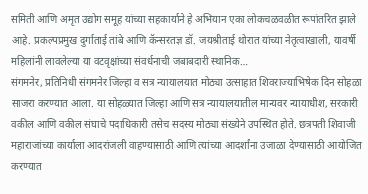समिती आणि अमृत उद्योग समूह यांच्या सहकार्याने हे अभियान एका लोकचळवळीत रूपांतरित झाले आहे. प्रकल्पप्रमुख दुर्गाताई तांबे आणि कॅन्सरतज्ञ डॉ. जयश्रीताई थोरात यांच्या नेतृत्वाखाली, यावर्षी महिलांनी लावलेल्या या वटवृक्षांच्या संवर्धनाची जबाबदारी स्थानिक…
संगमनेर, प्रतिनिधी संगमनेर जिल्हा व सत्र न्यायालयात मोठ्या उत्साहात शिवराज्याभिषेक दिन सोहळा साजरा करण्यात आला. या सोहळ्यात जिल्हा आणि सत्र न्यायालयातील मान्यवर न्यायाधीश, सरकारी वकील आणि वकील संघाचे पदाधिकारी तसेच सदस्य मोठ्या संख्येने उपस्थित होते. छत्रपती शिवाजी महाराजांच्या कार्याला आदरांजली वाहण्यासाठी आणि त्यांच्या आदर्शांना उजाळा देण्यासाठी आयोजित करण्यात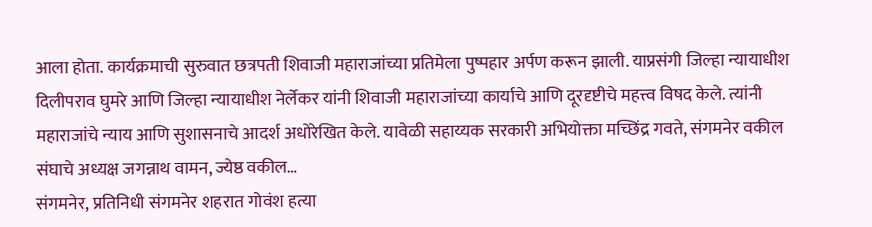आला होता. कार्यक्रमाची सुरुवात छत्रपती शिवाजी महाराजांच्या प्रतिमेला पुष्पहार अर्पण करून झाली. याप्रसंगी जिल्हा न्यायाधीश दिलीपराव घुमरे आणि जिल्हा न्यायाधीश नेर्लेकर यांनी शिवाजी महाराजांच्या कार्याचे आणि दूरदृष्टीचे महत्त्व विषद केले. त्यांनी महाराजांचे न्याय आणि सुशासनाचे आदर्श अधोरेखित केले. यावेळी सहाय्यक सरकारी अभियोक्ता मच्छिंद्र गवते, संगमनेर वकील संघाचे अध्यक्ष जगन्नाथ वामन, ज्येष्ठ वकील…
संगमनेर, प्रतिनिधी संगमनेर शहरात गोवंश हत्या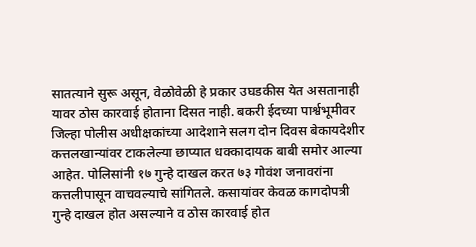सातत्याने सुरू असून, वेळोवेळी हे प्रकार उघडकीस येत असतानाही यावर ठोस कारवाई होताना दिसत नाही. बकरी ईदच्या पार्श्वभूमीवर जिल्हा पोलीस अधीक्षकांच्या आदेशाने सलग दोन दिवस बेकायदेशीर कत्तलखान्यांवर टाकलेल्या छाप्यात धक्कादायक बाबी समोर आल्या आहेत. पोलिसांनी १७ गुन्हे दाखल करत ७३ गोवंश जनावरांना कत्तलीपासून वाचवल्याचे सांगितले. कसायांवर केवळ कागदोपत्री गुन्हे दाखल होत असल्याने व ठोस कारवाई होत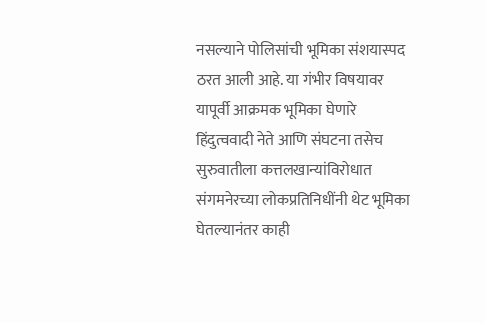नसल्याने पोलिसांची भूमिका संशयास्पद ठरत आली आहे. या गंभीर विषयावर यापूर्वी आक्रमक भूमिका घेणारे हिंदुत्ववादी नेते आणि संघटना तसेच सुरुवातीला कत्तलखान्यांविरोधात संगमनेरच्या लोकप्रतिनिधींनी थेट भूमिका घेतल्यानंतर काही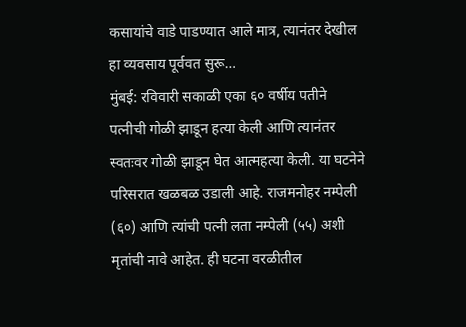कसायांचे वाडे पाडण्यात आले मात्र, त्यानंतर देखील हा व्यवसाय पूर्ववत सुरू…
मुंबई: रविवारी सकाळी एका ६० वर्षीय पतीने पत्नीची गोळी झाडून हत्या केली आणि त्यानंतर स्वतःवर गोळी झाडून घेत आत्महत्या केली. या घटनेने परिसरात खळबळ उडाली आहे. राजमनोहर नम्पेली (६०) आणि त्यांची पत्नी लता नम्पेली (५५) अशी मृतांची नावे आहेत. ही घटना वरळीतील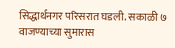सिद्धार्थनगर परिसरात घडली. सकाळी ७ वाजण्याच्या सुमारास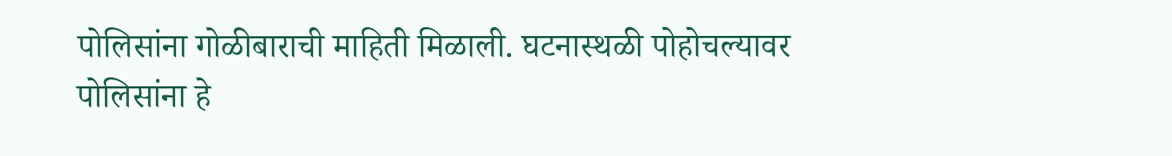पोलिसांना गोळीबाराची माहिती मिळाली. घटनास्थळी पोहोचल्यावर पोलिसांना हे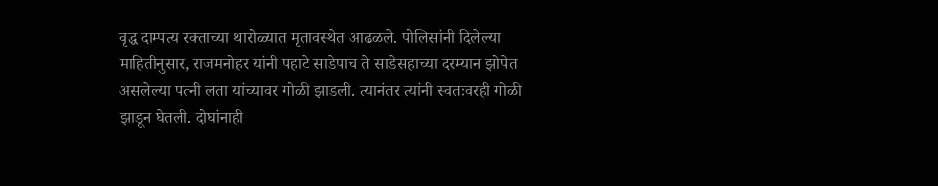वृद्ध दाम्पत्य रक्ताच्या थारोळ्यात मृतावस्थेत आढळले. पोलिसांनी दिलेल्या माहितीनुसार, राजमनोहर यांनी पहाटे साडेपाच ते साडेसहाच्या दरम्यान झोपेत असलेल्या पत्नी लता यांच्यावर गोळी झाडली. त्यानंतर त्यांनी स्वतःवरही गोळी झाडून घेतली. दोघांनाही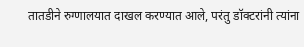तातडीने रुग्णालयात दाखल करण्यात आले, परंतु डॉक्टरांनी त्यांना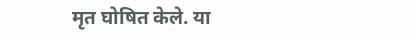मृत घोषित केले. या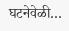घटनेवेळी…